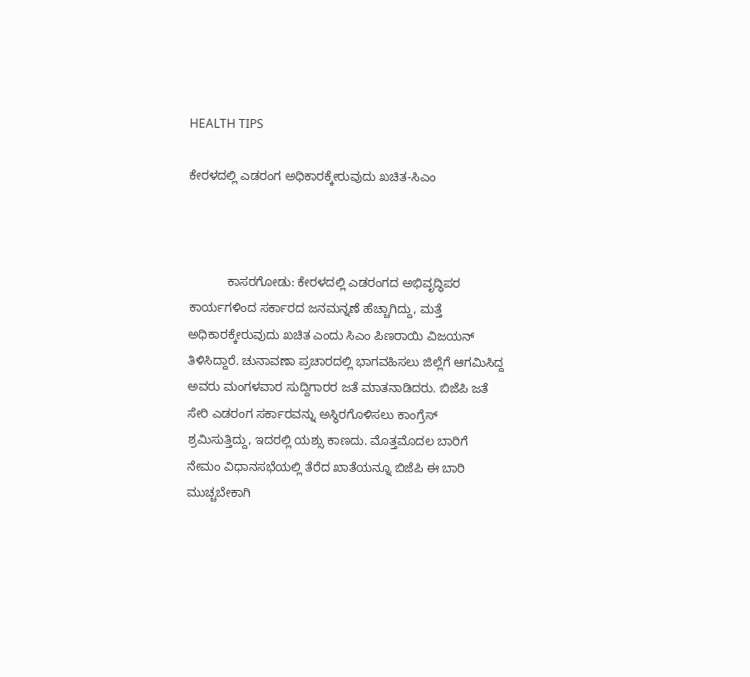HEALTH TIPS

ಕೇರಳದಲ್ಲಿ ಎಡರಂಗ ಅಧಿಕಾರಕ್ಕೇರುವುದು ಖಚಿತ-ಸಿಎಂ



           ಕಾಸರಗೋಡು: ಕೇರಳದಲ್ಲಿ ಎಡರಂಗದ ಅಭಿವೃದ್ಧಿಪರ ಕಾರ್ಯಗಳಿಂದ ಸರ್ಕಾರದ ಜನಮನ್ನಣೆ ಹೆಚ್ಚಾಗಿದ್ದು, ಮತ್ತೆ ಅಧಿಕಾರಕ್ಕೇರುವುದು ಖಚಿತ ಎಂದು ಸಿಎಂ ಪಿಣರಾಯಿ ವಿಜಯನ್ ತಿಳಿಸಿದ್ದಾರೆ. ಚುನಾವಣಾ ಪ್ರಚಾರದಲ್ಲಿ ಭಾಗವಹಿಸಲು ಜಿಲ್ಲೆಗೆ ಆಗಮಿಸಿದ್ದ ಅವರು ಮಂಗಳವಾರ ಸುದ್ದಿಗಾರರ ಜತೆ ಮಾತನಾಡಿದರು. ಬಿಜೆಪಿ ಜತೆ ಸೇರಿ ಎಡರಂಗ ಸರ್ಕಾರವನ್ನು ಅಸ್ಥಿರಗೊಳಿಸಲು ಕಾಂಗ್ರೆಸ್ ಶ್ರಮಿಸುತ್ತಿದ್ದು, ಇದರಲ್ಲಿ ಯಶ್ಸು ಕಾಣದು. ಮೊತ್ತಮೊದಲ ಬಾರಿಗೆ ನೇಮಂ ವಿಧಾನಸಭೆಯಲ್ಲಿ ತೆರೆದ ಖಾತೆಯನ್ನೂ ಬಿಜೆಪಿ ಈ ಬಾರಿ ಮುಚ್ಚಬೇಕಾಗಿ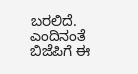ಬರಲಿದೆ. ಎಂದಿನಂತೆ ಬಿಜೆಪಿಗೆ ಈ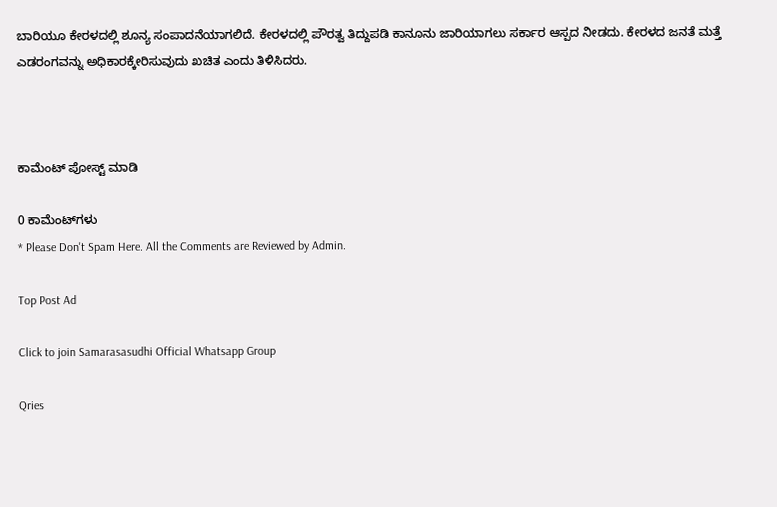ಬಾರಿಯೂ ಕೇರಳದಲ್ಲಿ ಶೂನ್ಯ ಸಂಪಾದನೆಯಾಗಲಿದೆ. ಕೇರಳದಲ್ಲಿ ಪೌರತ್ವ ತಿದ್ದುಪಡಿ ಕಾನೂನು ಜಾರಿಯಾಗಲು ಸರ್ಕಾರ ಆಸ್ಪದ ನೀಡದು. ಕೇರಳದ ಜನತೆ ಮತ್ತೆ ಎಡರಂಗವನ್ನು ಅಧಿಕಾರಕ್ಕೇರಿಸುವುದು ಖಚಿತ ಎಂದು ತಿಳಿಸಿದರು.



ಕಾಮೆಂಟ್‌‌ ಪೋಸ್ಟ್‌ ಮಾಡಿ

0 ಕಾಮೆಂಟ್‌ಗಳು
* Please Don't Spam Here. All the Comments are Reviewed by Admin.

Top Post Ad

Click to join Samarasasudhi Official Whatsapp Group

Qries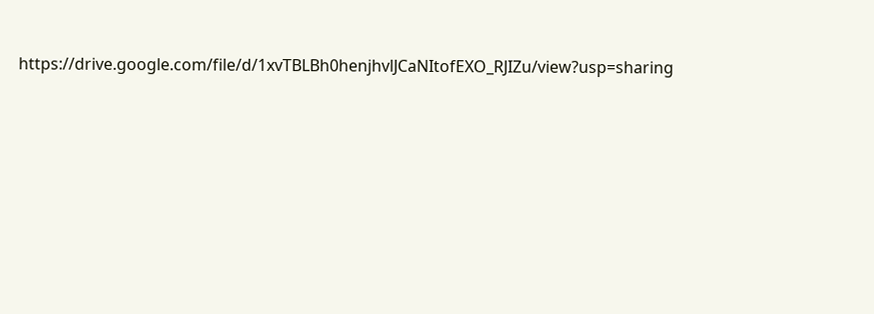https://drive.google.com/file/d/1xvTBLBh0henjhvlJCaNItofEXO_RJIZu/view?usp=sharing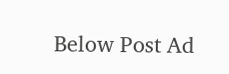Below Post Ad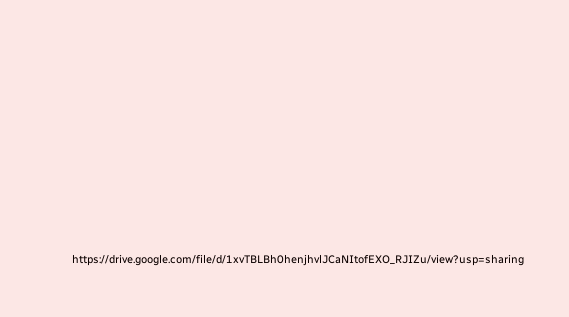https://drive.google.com/file/d/1xvTBLBh0henjhvlJCaNItofEXO_RJIZu/view?usp=sharing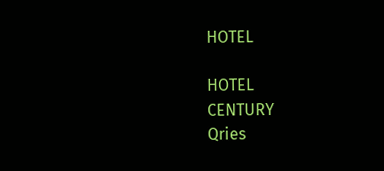HOTEL

HOTEL
CENTURY
Qries